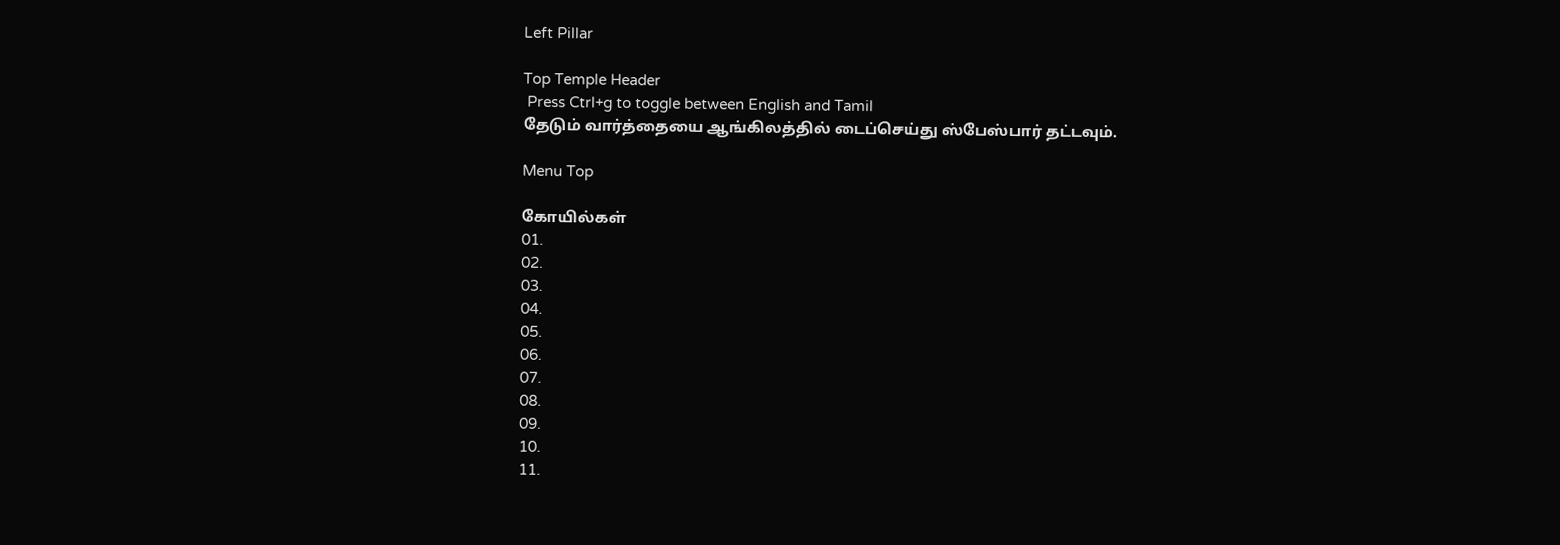Left Pillar

Top Temple Header
 Press Ctrl+g to toggle between English and Tamil
தேடும் வார்த்தையை ஆங்கிலத்தில் டைப்செய்து ஸ்பேஸ்பார் தட்டவும்.

Menu Top

கோயில்கள்
01.
02.
03.
04.
05.
06.
07.
08.
09.
10.
11.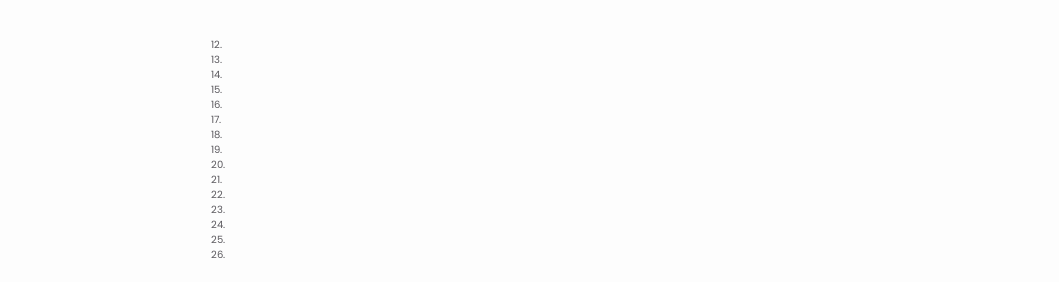12.
13.
14.
15.
16.
17.
18.
19.
20.
21.
22.
23.
24.
25.
26.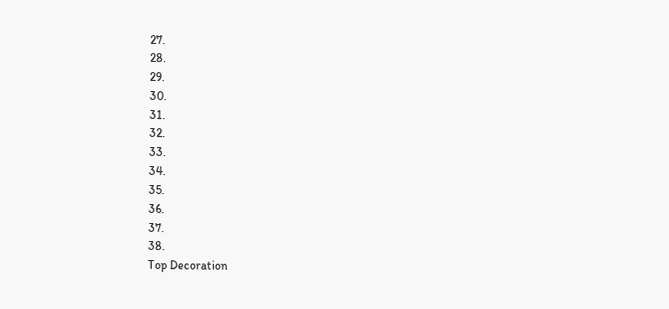27.
28.
29.
30.
31.
32.
33.
34.
35.
36.
37.
38.
Top Decoration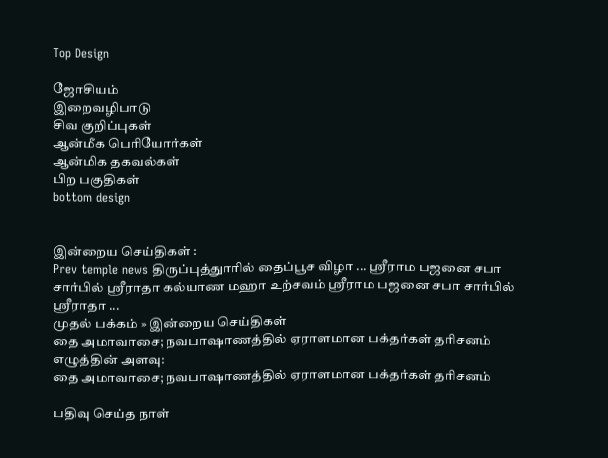Top Design

ஜோசியம்
இறைவழிபாடு
சிவ குறிப்புகள்
ஆன்மீக பெரியோர்கள்
ஆன்மிக தகவல்கள்
பிற பகுதிகள்
bottom design


இன்றைய செய்திகள் :
Prev temple news திருப்புத்துாரில் தைப்பூச விழா ... ஸ்ரீராம பஜனை சபா சார்பில் ஸ்ரீராதா கல்யாண மஹா உற்சவம் ஸ்ரீராம பஜனை சபா சார்பில் ஸ்ரீராதா ...
முதல் பக்கம் » இன்றைய செய்திகள்
தை அமாவாசை; நவபாஷாணத்தில் ஏராளமான பக்தர்கள் தரிசனம்
எழுத்தின் அளவு:
தை அமாவாசை; நவபாஷாணத்தில் ஏராளமான பக்தர்கள் தரிசனம்

பதிவு செய்த நாள்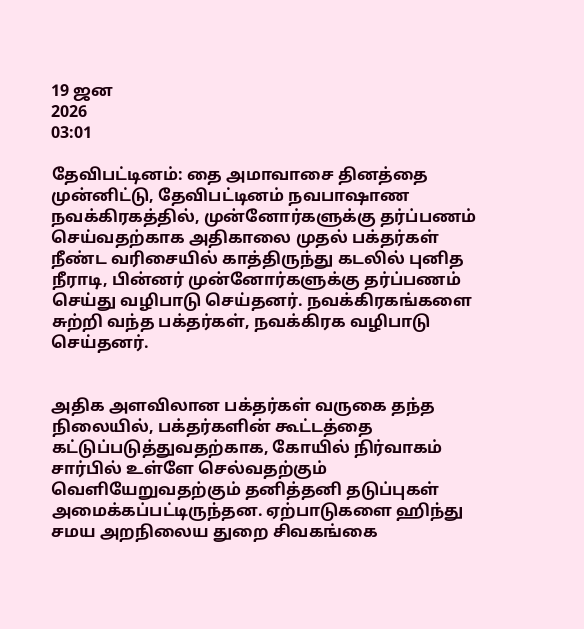19 ஜன
2026
03:01

தேவிபட்டினம்: தை அமாவாசை தினத்தை முன்னிட்டு, தேவிபட்டினம் நவபாஷாண நவக்கிரகத்தில், முன்னோர்களுக்கு தர்ப்பணம் செய்வதற்காக அதிகாலை முதல் பக்தர்கள் நீண்ட வரிசையில் காத்திருந்து கடலில் புனித நீராடி, பின்னர் முன்னோர்களுக்கு தர்ப்பணம் செய்து வழிபாடு செய்தனர். நவக்கிரகங்களை சுற்றி வந்த பக்தர்கள், நவக்கிரக வழிபாடு செய்தனர்.


அதிக அளவிலான பக்தர்கள் வருகை தந்த நிலையில், பக்தர்களின் கூட்டத்தை கட்டுப்படுத்துவதற்காக, கோயில் நிர்வாகம் சார்பில் உள்ளே செல்வதற்கும் வெளியேறுவதற்கும் தனித்தனி தடுப்புகள் அமைக்கப்பட்டிருந்தன. ஏற்பாடுகளை ஹிந்து சமய அறநிலைய துறை சிவகங்கை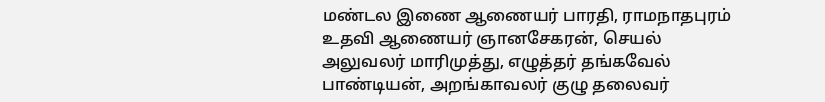மண்டல இணை ஆணையர் பாரதி, ராமநாதபுரம் உதவி ஆணையர் ஞானசேகரன், செயல் அலுவலர் மாரிமுத்து, எழுத்தர் தங்கவேல் பாண்டியன், அறங்காவலர் குழு தலைவர்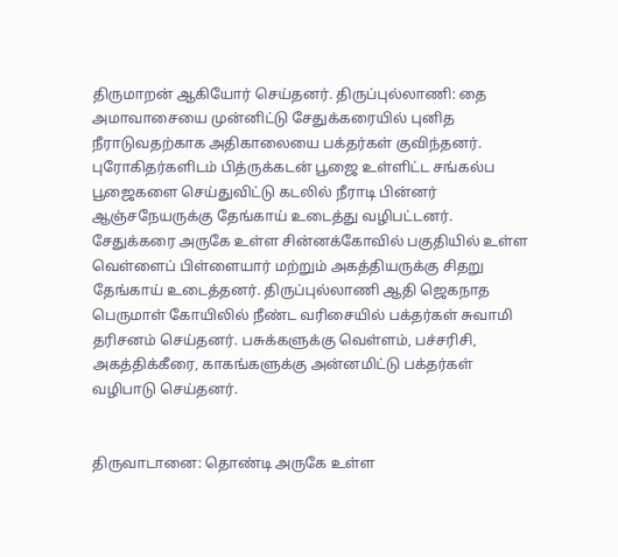திருமாறன் ஆகியோர் செய்தனர். திருப்புல்லாணி: தை அமாவாசையை முன்னிட்டு சேதுக்கரையில் புனித நீராடுவதற்காக அதிகாலையை பக்தர்கள் குவிந்தனர். புரோகிதர்களிடம் பித்ருக்கடன் பூஜை உள்ளிட்ட சங்கல்ப பூஜைகளை செய்துவிட்டு கடலில் நீராடி பின்னர் ஆஞ்சநேயருக்கு தேங்காய் உடைத்து வழிபட்டனர். சேதுக்கரை அருகே உள்ள சின்னக்கோவில் பகுதியில் உள்ள வெள்ளைப் பிள்ளையார் மற்றும் அகத்தியருக்கு சிதறு தேங்காய் உடைத்தனர். திருப்புல்லாணி ஆதி ஜெகநாத பெருமாள் கோயிலில் நீண்ட வரிசையில் பக்தர்கள் சுவாமி தரிசனம் செய்தனர். பசுக்களுக்கு வெள்ளம், பச்சரிசி, அகத்திக்கீரை, காகங்களுக்கு அன்னமிட்டு பக்தர்கள் வழிபாடு செய்தனர்.


திருவாடானை: தொண்டி அருகே உள்ள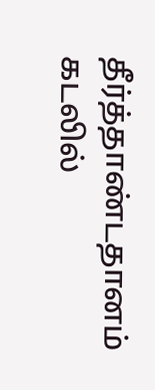தீர்த்தாண்டதானம் கடலில்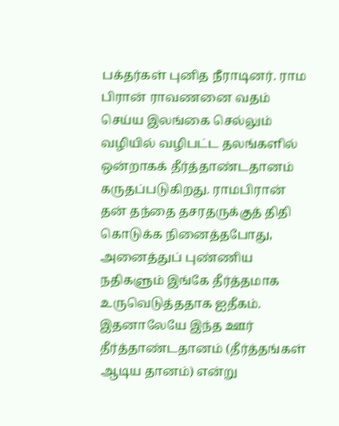பக்தர்கள் புனித நீராடினர். ராம பிரான் ராவணனை வதம் செய்ய இலங்கை செல்லும் வழியில் வழிபட்ட தலங்களில் ஒன்றாகக் தீர்த்தாண்டதானம் கருதப்படுகிறது. ராமபிரான் தன் தந்தை தசரதருக்குத் திதி கொடுக்க நினைத்தபோது, அனைத்துப் புண்ணிய நதிகளும் இங்கே தீர்த்தமாக உருவெடுத்ததாக ஐதீகம். இதனாலேயே இந்த ஊர் தீர்த்தாண்டதானம் (தீர்த்தங்கள் ஆடிய தானம்) என்று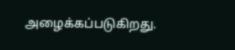அழைக்கப்படுகிறது.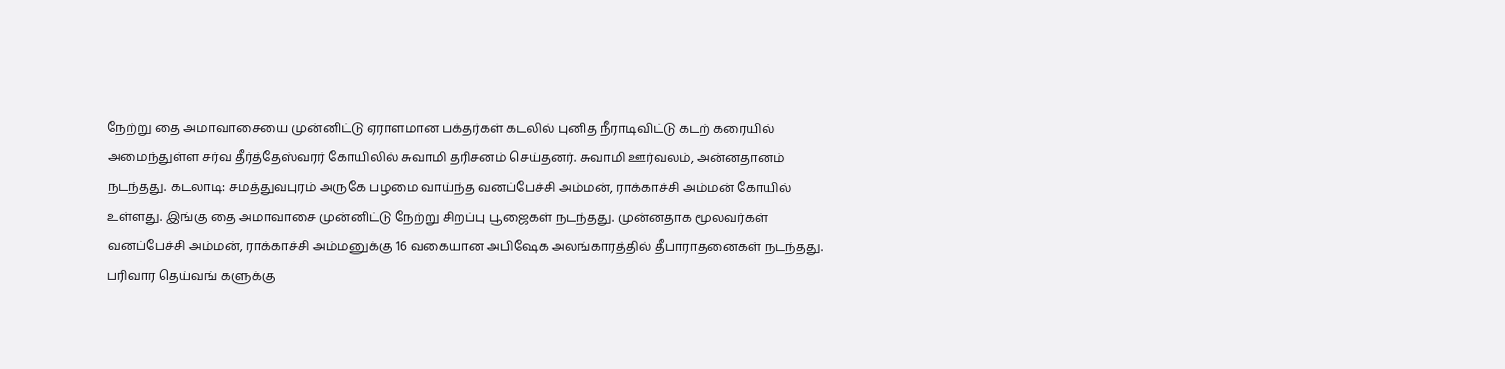நேற்று தை அமாவாசையை முன்னிட்டு ஏராளமான பக்தர்கள் கடலில் புனித நீராடிவிட்டு கடற் கரையில் அமைந்துள்ள சர்வ தீர்த்தேஸ்வரர் கோயிலில் சுவாமி தரிசனம் செய்தனர். சுவாமி ஊர்வலம், அன்னதானம் நடந்தது. கடலாடி: சமத்துவபுரம் அருகே பழமை வாய்ந்த வனப்பேச்சி அம்மன், ராக்காச்சி அம்மன் கோயில் உள்ளது. இங்கு தை அமாவாசை முன்னிட்டு நேற்று சிறப்பு பூஜைகள் நடந்தது. முன்னதாக மூலவர்கள் வனப்பேச்சி அம்மன், ராக்காச்சி அம்மனுக்கு 16 வகையான அபிஷேக அலங்காரத்தில் தீபாராதனைகள் நடந்தது. பரிவார தெய்வங் களுக்கு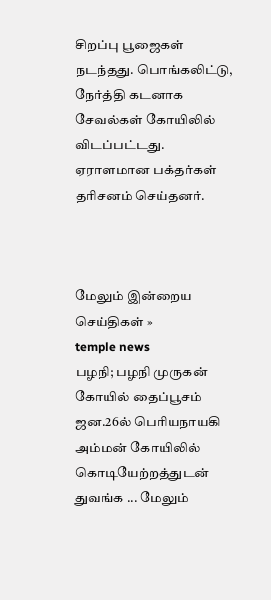சிறப்பு பூஜைகள் நடந்தது. பொங்கலிட்டு, நேர்த்தி கடனாக சேவல்கள் கோயிலில் விடப்பட்டது. ஏராளமான பக்தர்கள் தரிசனம் செய்தனர்.



மேலும் இன்றைய செய்திகள் »
temple news
பழநி; பழநி முருகன் கோயில் தைப்பூசம் ஜன.26ல் பெரியநாயகி அம்மன் கோயிலில் கொடியேற்றத்துடன் துவங்க ... மேலும்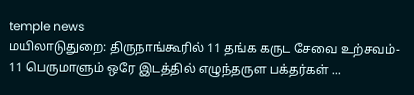temple news
மயிலாடுதுறை: திருநாங்கூரில் 11 தங்க கருட சேவை உற்சவம்- 11 பெருமாளும் ஒரே இடத்தில் எழுந்தருள பக்தர்கள் ...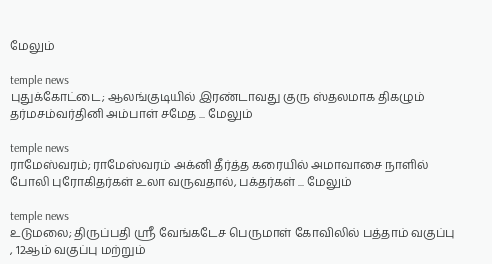மேலும்

temple news
புதுக்கோட்டை; ஆலங்குடியில் இரண்டாவது குரு ஸ்தலமாக திகழும்  தர்மசம்வர்தினி அம்பாள் சமேத ... மேலும்

temple news
ராமேஸ்வரம்; ராமேஸ்வரம் அக்னி தீர்த்த கரையில் அமாவாசை நாளில் போலி புரோகிதர்கள் உலா வருவதால், பக்தர்கள் ... மேலும்

temple news
உடுமலை; திருப்பதி ஸ்ரீ வேங்கடேச பெருமாள் கோவிலில் பத்தாம் வகுப்பு , 12ஆம் வகுப்பு மற்றும்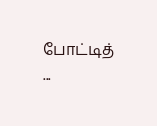போட்டித் ...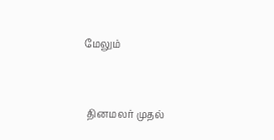மேலும்


 தினமலர் முதல்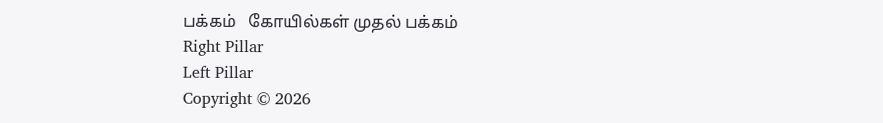பக்கம்   கோயில்கள் முதல் பக்கம்
Right Pillar
Left Pillar
Copyright © 2026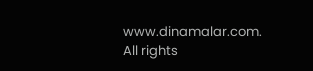www.dinamalar.com. All rights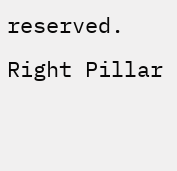reserved.
Right Pillar